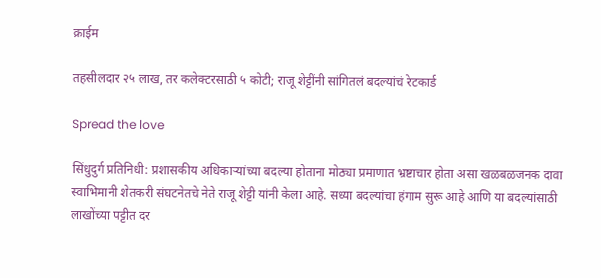क्राईम

तहसीलदार २५ लाख, तर कलेक्टरसाठी ५ कोटी; राजू शेट्टींनी सांगितलं बदल्यांचं रेटकार्ड

Spread the love

सिंधुदुर्ग प्रतिनिधी: प्रशासकीय अधिकाऱ्यांच्या बदल्या होताना मोठ्या प्रमाणात भ्रष्टाचार होता असा खळबळजनक दावा स्वाभिमानी शेतकरी संघटनेतचे नेते राजू शेट्टी यांनी केला आहे. सध्या बदल्यांचा हंगाम सुरू आहे आणि या बदल्यांसाठी लाखोंच्या पट्टीत दर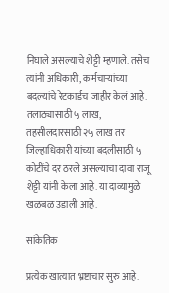निघाले असल्याचे शेट्टी म्हणाले. तसेच त्यांनी अधिकारी, कर्मचाऱ्यांच्या बदल्यांचे रेटकार्डच जाहीर केलं आहे. तलाठ्यासाठी ५ लाख, तहसीलदारसाठी २५ लाख तर जिल्हाधिकारी यांच्या बदलीसाठी ५ कोटींचे दर ठरले असल्याचा दावा राजू शेट्टी यांनी केला आहे. या दाव्यामुळे खळबळ उडाली आहे.

सांकेतिक

प्रत्येक खात्यात भ्रष्टाचार सुरु आहे.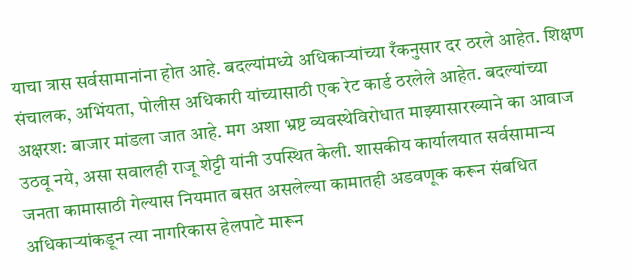याचा त्रास सर्वसामानांना होत आहे. बदल्यांमध्ये अधिकाऱ्यांच्या रँकनुसार दर ठरले आहेत. शिक्षण संचालक, अभिंयता, पोलीस अधिकारी यांच्यासाठी एक रेट कार्ड ठरलेले आहेत. बदल्यांच्या अक्षरश: बाजार मांडला जात आहे. मग अशा भ्रष्ट व्यवस्थेविरोधात माझ्यासारख्याने का आवाज उठवू नये, असा सवालही राजू शेट्टी यांनी उपस्थित केली. शासकीय कार्यालयात सर्वसामान्य जनता कामासाठी गेल्यास नियमात बसत असलेल्या कामातही अडवणूक करून संबधित अधिकाऱ्यांकडून त्या नागरिकास हेलपाटे मारून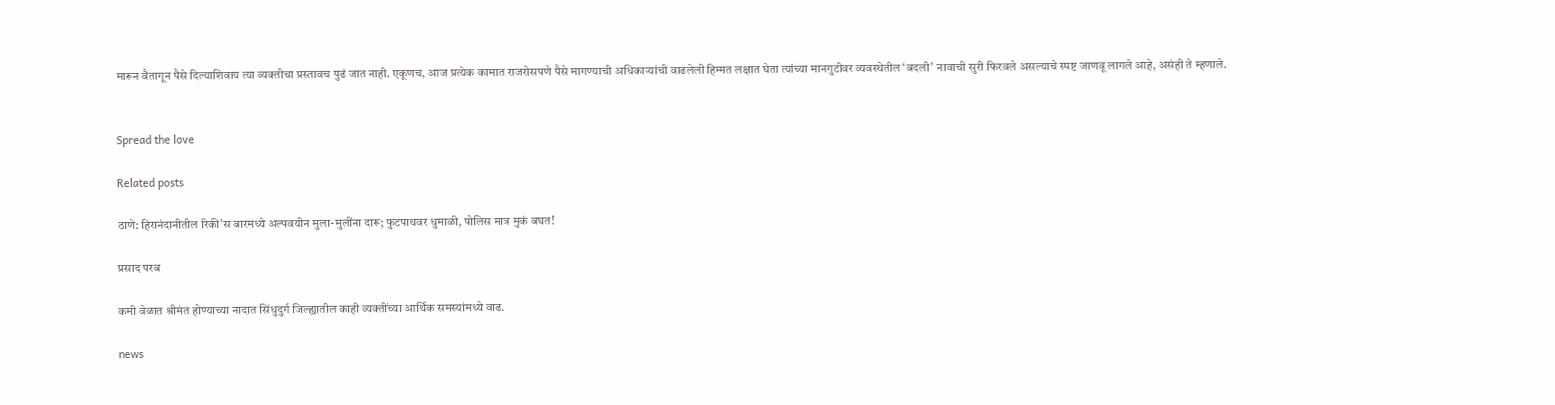मारून वैतागून पैसे दिल्याशिवाय त्या व्यक्तीचा प्रस्तावच पुढं जात नाही. एकूणच, आज प्रत्येक कामात राजरोसपणे पैसे मागण्याची अधिकाऱ्यांची वाढलेली हिम्मत लक्षात घेता त्यांच्या मानगुटीवर व्यवस्थेतील ‘बदली’ नावाची सुरी फिरवले असल्याचे स्पष्ट जाणवू लागले आहे, असंही ते म्हणाले.


Spread the love

Related posts

ठाणे: हिरानंदानीतील रिकी’स बारमध्ये अल्पवयीन मुला-मुलींना दारू; फुटपाथवर धुमाळी, पोलिस मात्र मुकं बघत!

प्रसाद परब

कमी वेळात श्रीमंत होण्याच्या नादात सिंधुदुर्ग जिल्ह्यातील काही व्यक्तींच्या आर्थिक समस्यांमध्ये वाढ.

news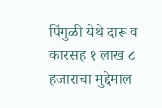पिंगुळी येथे दारू व कारसह १ लाख ८ हजाराचा मुद्देमाल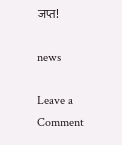जप्त!

news

Leave a Comment